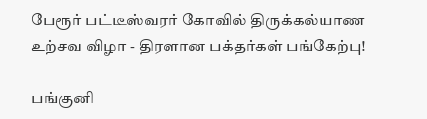பேரூர் பட்டீஸ்வரர் கோவில் திருக்கல்யாண உற்சவ விழா - திரளான பக்தர்கள் பங்கேற்பு!

பங்குனி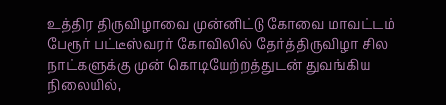உத்திர திருவிழாவை முன்னிட்டு கோவை மாவட்டம் பேரூர் பட்டீஸ்வரர் கோவிலில் தேர்த்திருவிழா சில நாட்களுக்கு முன் கொடியேற்றத்துடன் துவங்கிய நிலையில்,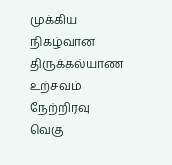முக்கிய நிகழ்வான திருக்கல்யாண உற்சவம் நேற்றிரவு வெகு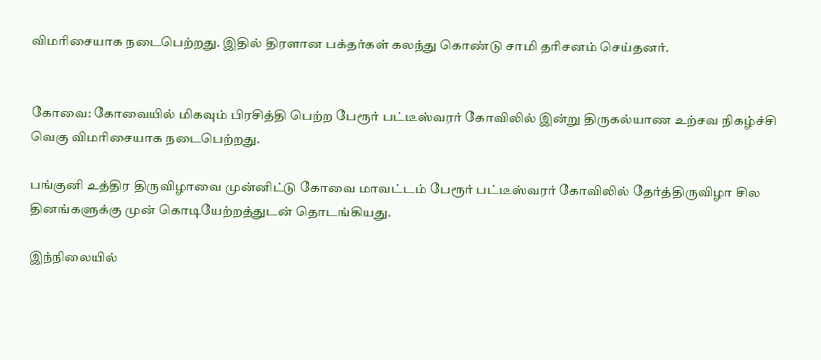விமரிசையாக நடைபெற்றது. இதில் திரளான பக்தர்கள் கலந்து கொண்டு சாமி தரிசனம் செய்தனர்.


கோவை: கோவையில் மிகவும் பிரசித்தி பெற்ற பேரூர் பட்டீஸ்வரர் கோவிலில் இன்று திருகல்யாண உற்சவ நிகழ்ச்சி வெகு விமரிசையாக நடைபெற்றது.

பங்குனி உத்திர திருவிழாவை முன்னிட்டு கோவை மாவட்டம் பேரூர் பட்டீஸ்வரர் கோவிலில் தேர்த்திருவிழா சில தினங்களுக்கு முன் கொடியேற்றத்துடன் தொடங்கியது.

இந்நிலையில்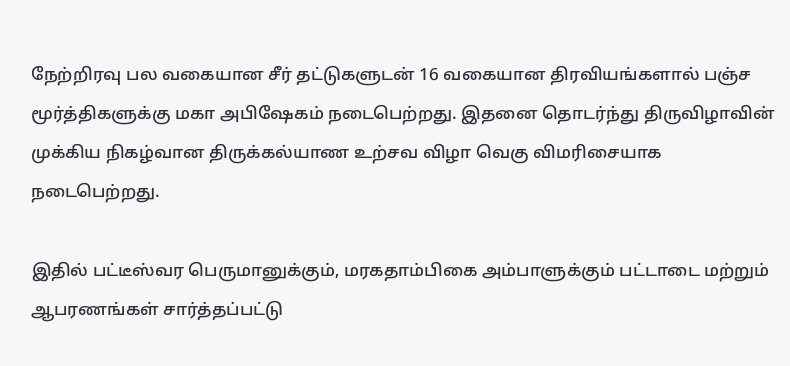நேற்றிரவு பல வகையான சீர் தட்டுகளுடன் 16 வகையான திரவியங்களால் பஞ்ச மூர்த்திகளுக்கு மகா அபிஷேகம் நடைபெற்றது. இதனை தொடர்ந்து திருவிழாவின் முக்கிய நிகழ்வான திருக்கல்யாண உற்சவ விழா வெகு விமரிசையாக நடைபெற்றது.

இதில் பட்டீஸ்வர பெருமானுக்கும், மரகதாம்பிகை அம்பாளுக்கும் பட்டாடை மற்றும் ஆபரணங்கள் சார்த்தப்பட்டு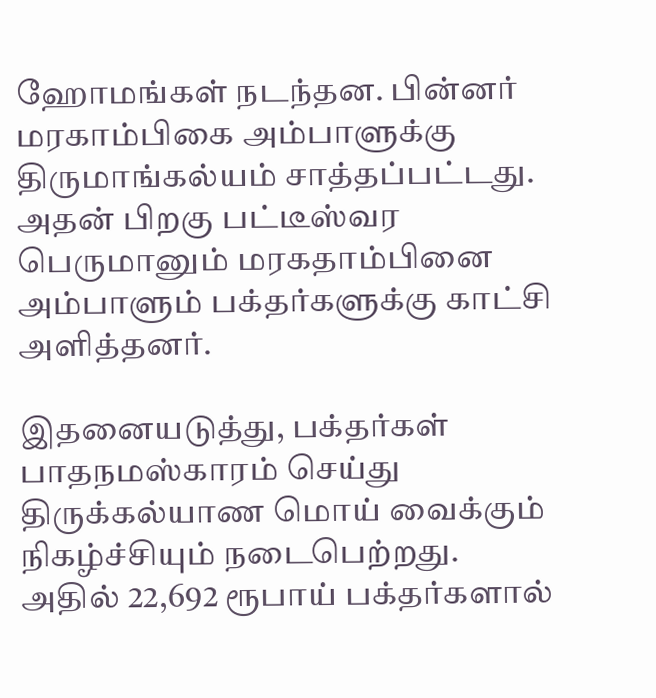ஹோமங்கள் நடந்தன. பின்னர் மரகாம்பிகை அம்பாளுக்கு திருமாங்கல்யம் சாத்தப்பட்டது. அதன் பிறகு பட்டீஸ்வர பெருமானும் மரகதாம்பினை அம்பாளும் பக்தர்களுக்கு காட்சி அளித்தனர்.

இதனையடுத்து, பக்தர்கள் பாதநமஸ்காரம் செய்து திருக்கல்யாண மொய் வைக்கும் நிகழ்ச்சியும் நடைபெற்றது. அதில் 22,692 ரூபாய் பக்தர்களால்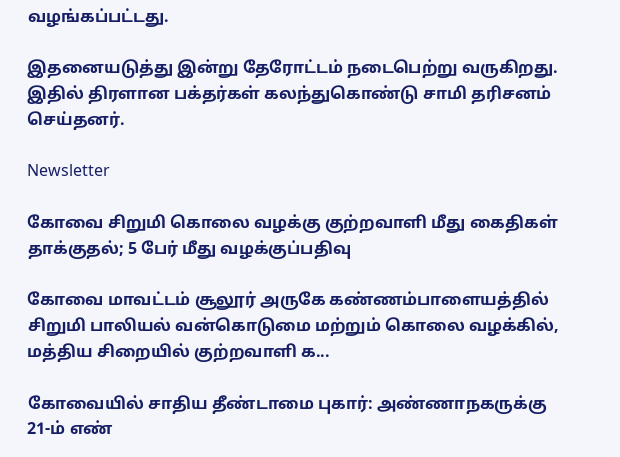வழங்கப்பட்டது.

இதனையடுத்து இன்று தேரோட்டம் நடைபெற்று வருகிறது. இதில் திரளான பக்தர்கள் கலந்துகொண்டு சாமி தரிசனம் செய்தனர்.

Newsletter

கோவை சிறுமி கொலை வழக்கு குற்றவாளி மீது கைதிகள் தாக்குதல்; 5 பேர் மீது வழக்குப்பதிவு

கோவை மாவட்டம் சூலூர் அருகே கண்ணம்பாளையத்தில் சிறுமி பாலியல் வன்கொடுமை மற்றும் கொலை வழக்கில், மத்திய சிறையில் குற்றவாளி க...

கோவையில் சாதிய தீண்டாமை புகார்: அண்ணாநகருக்கு 21-ம் எண்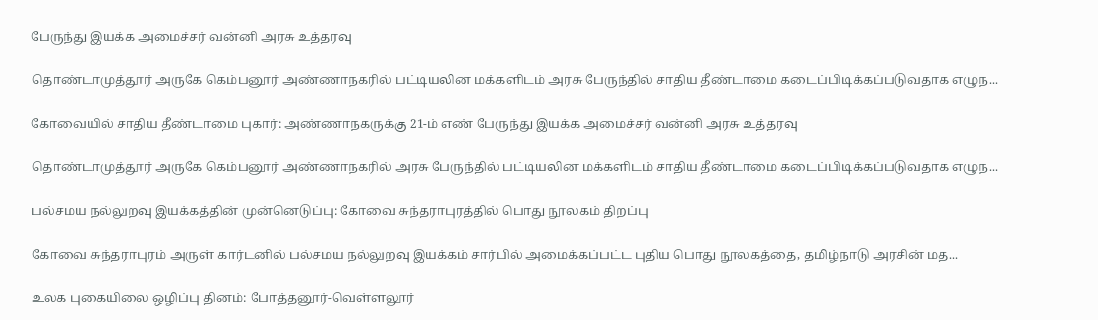பேருந்து இயக்க அமைச்சர் வன்னி அரசு உத்தரவு

தொண்டாமுத்தூர் அருகே கெம்பனூர் அண்ணாநகரில் பட்டியலின மக்களிடம் அரசு பேருந்தில் சாதிய தீண்டாமை கடைப்பிடிக்கப்படுவதாக எழுந...

கோவையில் சாதிய தீண்டாமை புகார்: அண்ணாநகருக்கு 21-ம் எண் பேருந்து இயக்க அமைச்சர் வன்னி அரசு உத்தரவு

தொண்டாமுத்தூர் அருகே கெம்பனூர் அண்ணாநகரில் அரசு பேருந்தில் பட்டியலின மக்களிடம் சாதிய தீண்டாமை கடைப்பிடிக்கப்படுவதாக எழுந...

பல்சமய நல்லுறவு இயக்கத்தின் முன்னெடுப்பு: கோவை சுந்தராபுரத்தில் பொது நூலகம் திறப்பு

கோவை சுந்தராபுரம் அருள் கார்டனில் பல்சமய நல்லுறவு இயக்கம் சார்பில் அமைக்கப்பட்ட புதிய பொது நூலகத்தை, தமிழ்நாடு அரசின் மத...

உலக புகையிலை ஒழிப்பு தினம்: போத்தனூர்-வெள்ளலூர்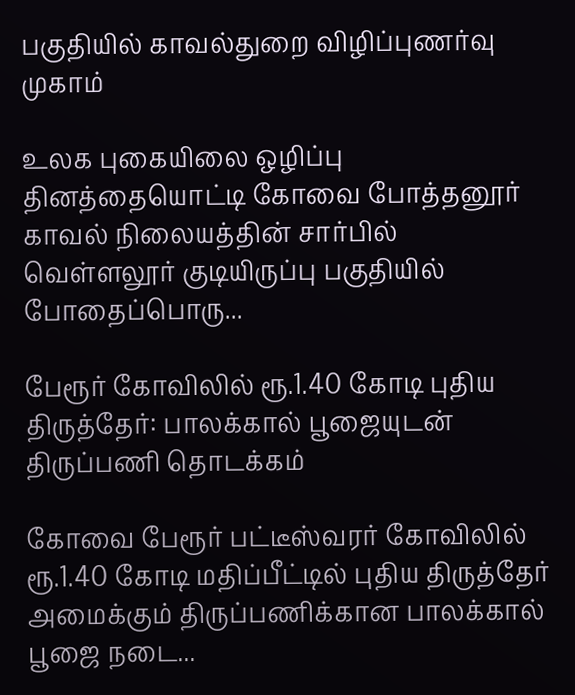பகுதியில் காவல்துறை விழிப்புணர்வு முகாம்

உலக புகையிலை ஒழிப்பு தினத்தையொட்டி கோவை போத்தனூர் காவல் நிலையத்தின் சார்பில் வெள்ளலூர் குடியிருப்பு பகுதியில் போதைப்பொரு...

பேரூர் கோவிலில் ரூ.1.40 கோடி புதிய திருத்தேர்: பாலக்கால் பூஜையுடன் திருப்பணி தொடக்கம்

கோவை பேரூர் பட்டீஸ்வரர் கோவிலில் ரூ.1.40 கோடி மதிப்பீட்டில் புதிய திருத்தேர் அமைக்கும் திருப்பணிக்கான பாலக்கால் பூஜை நடை...